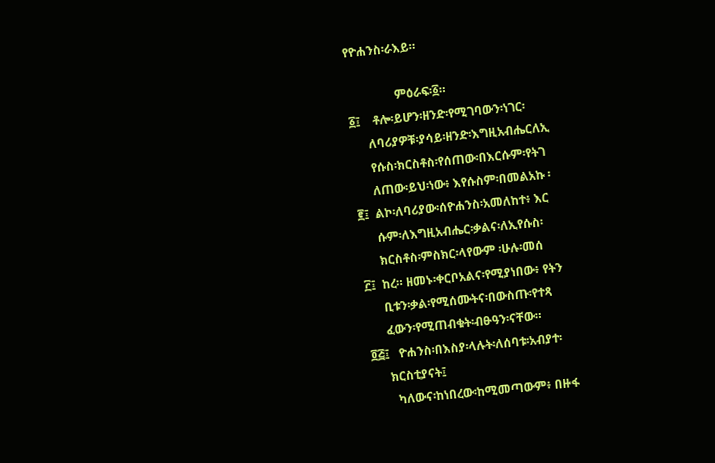የዮሐንስ፡ራእይ።

                ምዕራፍ፡፩።
፩፤    ቶሎ፡ይሆን፡ዘንድ፡የሚገባውን፡ነገር፡
      ለባሪያዎቹ፡ያሳይ፡ዘንድ፡እግዚአብሔርለኢ
      የሱስ፡ክርስቶስ፡የሰጠው፡በእርሱም፡የትገ
      ለጠው፡ይህ፡ነው፥ እየሱስም፡በመልአኩ ፡
፪፤  ልኮ፡ለባሪያው፡ሰዮሐንስ፡አመለከተ፥ እር
      ሱም፡ለእግዚአብሔር፡ቃልና፡ለኢየሱስ፡
      ክርስቶስ፡ምስክር፡ላየውም ፡ሁሉ፡መሰ
፫፤  ከረ። ዘመኑ፡ቀርቦአልና፡የሚያነበው፥ የትን
      ቢቱን፡ቃል፡የሚሰሙትና፡በውስጡ፡የተጻ
      ፈውን፡የሚጠብቁት፡ብፁዓን፡ናቸው።
፬፭፤   ዮሐንስ፡በእስያ፡ላሉት፡ለሰባቱ፡አብያተ፡
      ክርስቲያናት፤
        ካለውና፡ከነበረው፡ከሚመጣውም፥ በዙፋ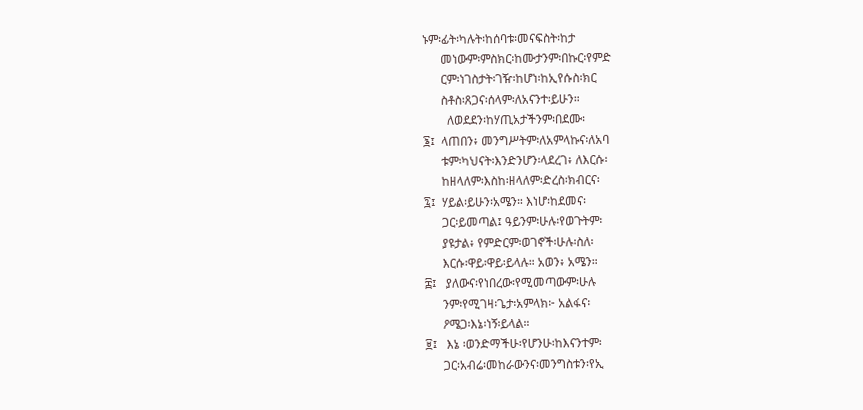ኑም፡ፊት፡ካሉት፡ከሰባቱ፡መናፍስት፡ከታ
      መነውም፡ምስክር፡ከሙታንም፡በኩር፡የምድ
      ርም፡ነገስታት፡ገዥ፡ከሆነ፡ከኢየሱስ፡ክር
      ስቶስ፡ጸጋና፡ሰላም፡ለአናንተ፡ይሁን።
        ለወደደን፡ከሃጢአታችንም፡በደሙ፡
፮፤  ላጠበን፥ መንግሥትም፡ለአምላኩና፡ለአባ
      ቱም፡ካህናት፡እንድንሆን፡ላደረገ፥ ለእርሱ፡
      ከዘላለም፡እስከ፡ዘላለም፡ድረስ፡ክብርና፡
፯፤  ሃይል፡ይሁን፡አሜን። እነሆ፡ከደመና፡
      ጋር፡ይመጣል፤ ዓይንም፡ሁሉ፡የወጉትም፡
      ያዩታል፥ የምድርም፡ወገኖች፡ሁሉ፡ስለ፡
      እርሱ፡ዋይ፡ዋይ፡ይላሉ። አወን፥ አሜን።
፰፤   ያለውና፡የነበረው፡የሚመጣውም፡ሁሉ
      ንም፡የሚገዛ፡ጌታ፡አምላክ፦ አልፋና፡
      ዖሜጋ፡እኔ፡ነኝ፡ይላል።
፱፤   እኔ ፡ወንድማችሁ፡የሆንሁ፡ከእናንተም፡
      ጋር፡አብሬ፡መከራውንና፡መንግስቱን፡የኢ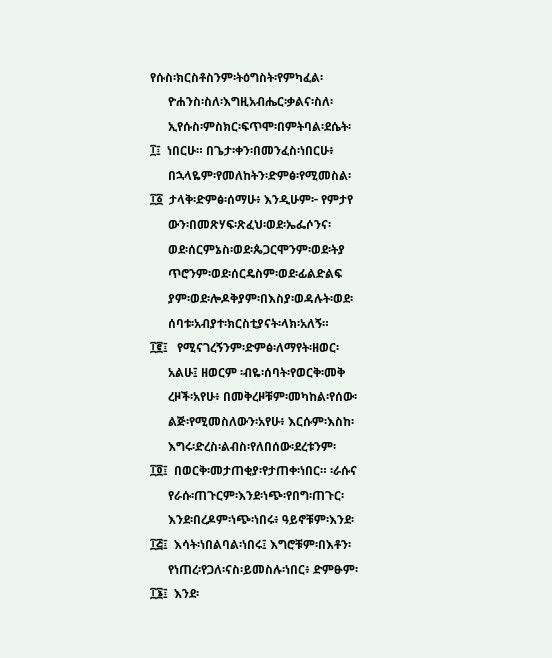የሱስ፡ክርስቶስንም፡ትዕግስት፡የምካፈል፡
      ዮሐንስ፡ስለ፡እግዚአብሔር፡ቃልና፡ስለ፡
      ኢየሱስ፡ምስክር፡ፍጥሞ፡በምትባል፡ደሴት፡
፲፤  ነበርሁ። በጌታ፡ቀን፡በመንፈስ፡ነበርሁ፥
      በኋላዬም፡የመለከትን፡ድምፅ፡የሚመስል፡
፲፩  ታላቅ፡ድምፅ፡ሰማሁ፥ እንዲሁም፦ የምታየ
      ውን፡በመጽሃፍ፡ጽፈህ፡ወደ፡ኤፌሶንና፡
      ወደ፡ሰርምኔስ፡ወደ፡ጴጋርሞንም፡ወደ፡ትያ
      ጥሮንም፡ወደ፡ሰርዴስም፡ወደ፡ፊልድልፍ
      ያም፡ወደ፡ሎዶቅያም፡በእስያ፡ወዳሉት፡ወደ፡
      ሰባቱ፡አብያተ፡ክርስቲያናት፡ላክ፡አለኝ።
፲፪፤   የሚናገረኝንም፡ድምፅ፡ለማየት፡ዘወር፡
      አልሁ፤ ዘወርም ፡ብዬ፡ሰባት፡የወርቅ፡መቅ
      ረዞች፡አየሁ፥ በመቅረዞቹም፡መካከል፡የሰው፡
      ልጅ፡የሚመስለውን፡አየሁ፥ እርሱም፡እስከ፡
      እግሩ፡ድረስ፡ልብስ፡የለበሰው፡ደረቱንም፡
፲፬፤  በወርቅ፡መታጠቂያ፡የታጠቀ፡ነበር። ፡ራሱና
      የራሱ፡ጠጉርም፡እንደ፡ነጭ፡የበግ፡ጠጉር፡
      እንደ፡በረዶም፡ነጭ፡ነበሩ፥ ዓይኖቹም፡እንደ፡
፲፭፤  እሳት፡ነበልባል፡ነበሩ፤ እግሮቹም፡በእቶን፡
      የነጠረ፡የጋለ፡ናስ፡ይመስሉ፡ነበር፥ ድምፁም፡
፲፮፤  እንደ፡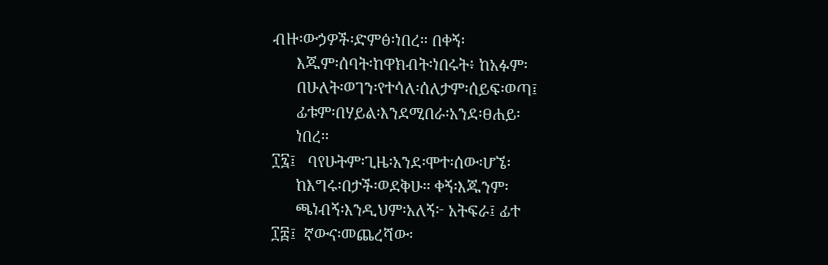ብዙ፡ውኃዎች፡ድምፅ፡ነበረ። በቀኝ፡
      እጁም፡ሰባት፡ከዋክብት፡ነበሩት፥ ከአፉም፡
      በሁለት፡ወገን፡የተሳለ፡ሰለታም፡ሰይፍ፡ወጣ፤
      ፊቱም፡በሃይል፡እንደሚበራ፡አንደ፡ፀሐይ፡
      ነበረ።
፲፯፤   ባየሁትም፡ጊዜ፡አንደ፡ሞተ፡ሰው፡ሆኜ፡
      ከእግሩ፡በታች፡ወደቅሁ። ቀኝ፡እጁንም፡
      ጫነብኝ፡እንዲህም፡አለኝ፦ አትፍራ፤ ፊተ
፲፰፤  ኛውና፡መጨረሻው፡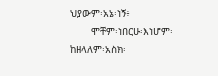ህያውም፡አኔ፡ነኝ፥
       ሞቸም፡ነበርሁ፡እነሆም፡ከዘላለም፡አስክ፡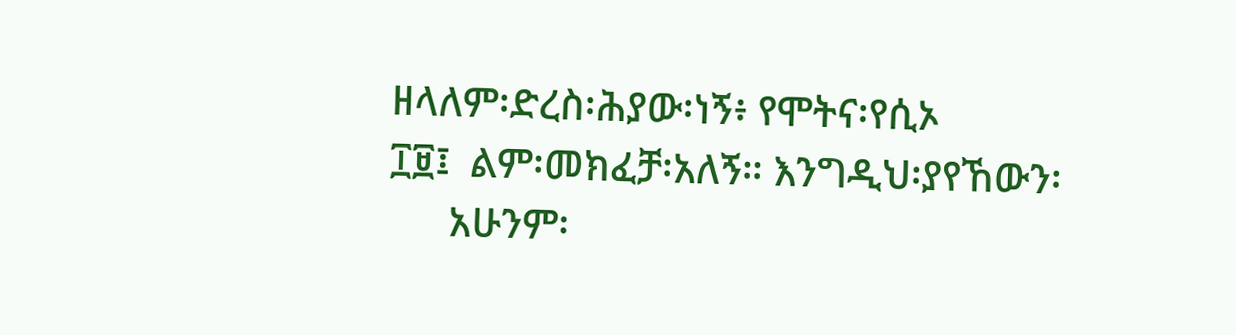ዘላለም፡ድረስ፡ሕያው፡ነኝ፥ የሞትና፡የሲኦ
፲፱፤  ልም፡መክፈቻ፡አለኝ። እንግዲህ፡ያየኸውን፡
      አሁንም፡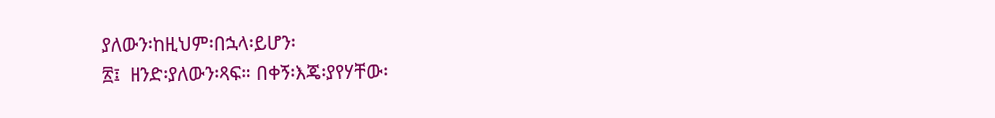ያለውን፡ከዚህም፡በኋላ፡ይሆን፡
፳፤  ዘንድ፡ያለውን፡ጻፍ። በቀኝ፡እጄ፡ያየሃቸው፡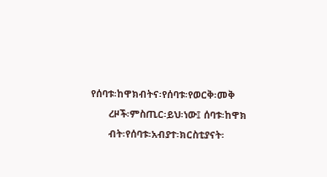የሰባቱ፡ከዋክብትና፡የሰባቱ፡የወርቅ፡መቅ
      ረዞች፡ምስጢር፡ይህ፡ነው፤ ሰባቱ፡ከዋክ
      ብት፡የሰባቱ፡አብያተ፡ክርስቲያናት፡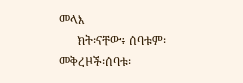መላእ
      ክት፡ናቸው፥ ሰባቱም፡መቅረዞች፡ሰባቱ፡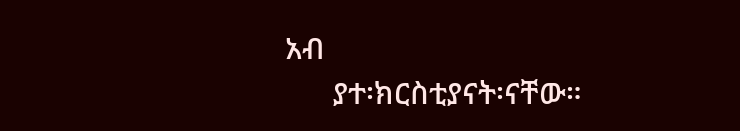አብ
      ያተ፡ክርስቲያናት፡ናቸው።